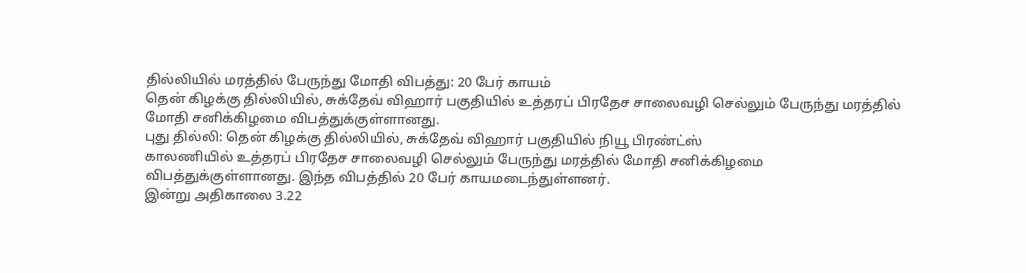தில்லியில் மரத்தில் பேருந்து மோதி விபத்து: 20 பேர் காயம்
தென் கிழக்கு தில்லியில், சுக்தேவ் விஹார் பகுதியில் உத்தரப் பிரதேச சாலைவழி செல்லும் பேருந்து மரத்தில் மோதி சனிக்கிழமை விபத்துக்குள்ளானது.
புது தில்லி: தென் கிழக்கு தில்லியில், சுக்தேவ் விஹார் பகுதியில் நியூ பிரண்ட்ஸ்
காலணியில் உத்தரப் பிரதேச சாலைவழி செல்லும் பேருந்து மரத்தில் மோதி சனிக்கிழமை விபத்துக்குள்ளானது. இந்த விபத்தில் 20 பேர் காயமடைந்துள்ளனர்.
இன்று அதிகாலை 3.22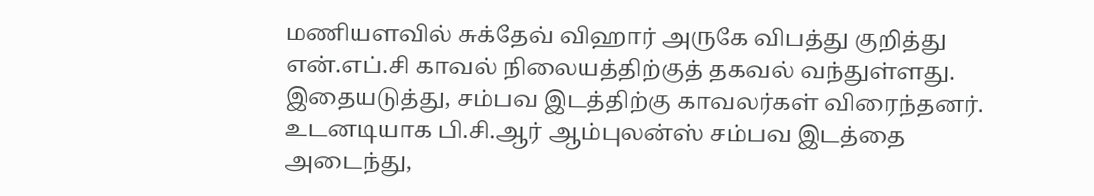மணியளவில் சுக்தேவ் விஹார் அருகே விபத்து குறித்து என்.எப்.சி காவல் நிலையத்திற்குத் தகவல் வந்துள்ளது. இதையடுத்து, சம்பவ இடத்திற்கு காவலர்கள் விரைந்தனர்.
உடனடியாக பி.சி.ஆர் ஆம்புலன்ஸ் சம்பவ இடத்தை அடைந்து,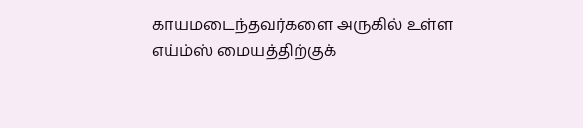காயமடைந்தவர்களை அருகில் உள்ள எய்ம்ஸ் மையத்திற்குக்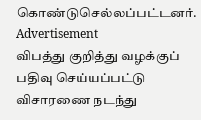கொண்டுசெல்லப்பட்டனர்.
Advertisement
விபத்து குறித்து வழக்குப் பதிவு செய்யப்பட்டு விசாரணை நடந்து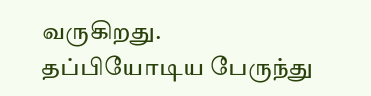வருகிறது. தப்பியோடிய பேருந்து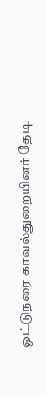ஓட்டுநரை காவல்துறையினர் தேடி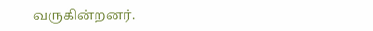வருகின்றனர்.